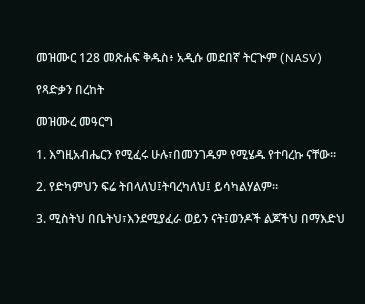መዝሙር 128 መጽሐፍ ቅዱስ፥ አዲሱ መደበኛ ትርጒም (NASV)

የጻድቃን በረከት

መዝሙረ መዓርግ

1. እግዚአብሔርን የሚፈሩ ሁሉ፣በመንገዱም የሚሄዱ የተባረኩ ናቸው።

2. የድካምህን ፍሬ ትበላለህ፤ትባረካለህ፤ ይሳካልሃልም።

3. ሚስትህ በቤትህ፣እንደሚያፈራ ወይን ናት፤ወንዶች ልጆችህ በማእድህ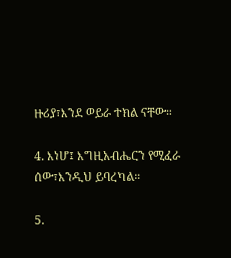ዙሪያ፣እንደ ወይራ ተክል ናቸው።

4. እነሆ፤ እግዚአብሔርን የሚፈራ ሰው፣እንዲህ ይባረካል።

5.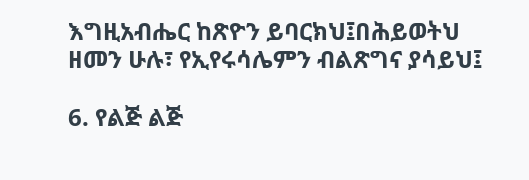እግዚአብሔር ከጽዮን ይባርክህ፤በሕይወትህ ዘመን ሁሉ፣ የኢየሩሳሌምን ብልጽግና ያሳይህ፤

6. የልጅ ልጅ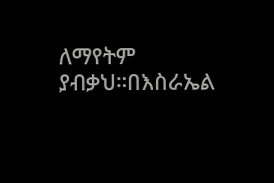ለማየትም ያብቃህ።በእስራኤል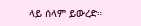ላይ ሰላም ይውረድ።